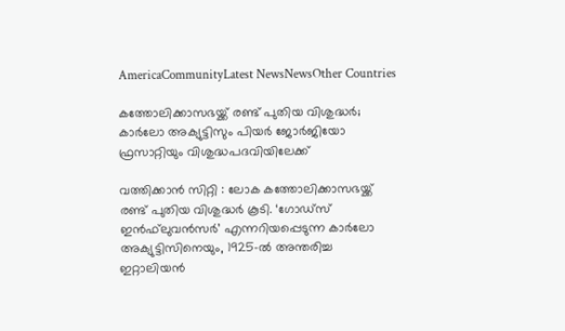AmericaCommunityLatest NewsNewsOther Countries

കത്തോലിക്കാസഭയ്ക്ക് രണ്ട് പുതിയ വിശുദ്ധര്‍; കാര്‍ലോ അക്യുട്ടിസും പിയര്‍ ജോര്‍ജിയോ ഫ്രസാറ്റിയും വിശുദ്ധപദവിയിലേക്ക്

വത്തിക്കാന്‍ സിറ്റി : ലോക കത്തോലിക്കാസഭയ്ക്ക് രണ്ട് പുതിയ വിശുദ്ധര്‍ കൂടി. ‘ഗോഡ്‌സ് ഇന്‍ഫ്‌ലുവന്‍സര്‍’ എന്നറിയപ്പെടുന്ന കാര്‍ലോ അക്യുട്ടിസിനെയും, 1925-ല്‍ അന്തരിച്ച ഇറ്റാലിയന്‍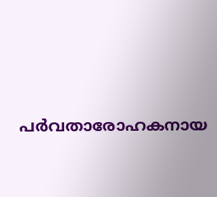പര്‍വതാരോഹകനായ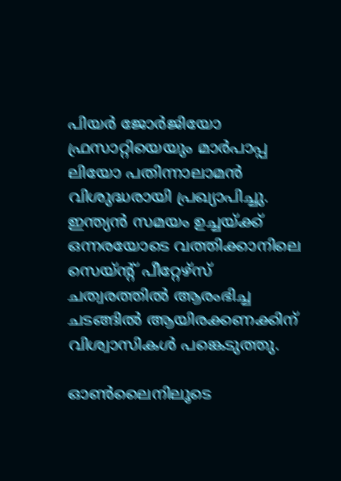പിയര്‍ ജോര്‍ജിയോ ഫ്രസാറ്റിയെയും മാര്‍പാപ്പ ലിയോ പതിന്നാലാമന്‍ വിശുദ്ധരായി പ്രഖ്യാപിച്ചു. ഇന്ത്യന്‍ സമയം ഉച്ചയ്ക്ക് ഒന്നരയോടെ വത്തിക്കാനിലെ സെയ്ന്റ് പീറ്റേഴ്‌സ് ചത്വരത്തില്‍ ആരംഭിച്ച ചടങ്ങില്‍ ആയിരക്കണക്കിന് വിശ്വാസികള്‍ പങ്കെടുത്തു.

ഓണ്‍ലൈനിലൂടെ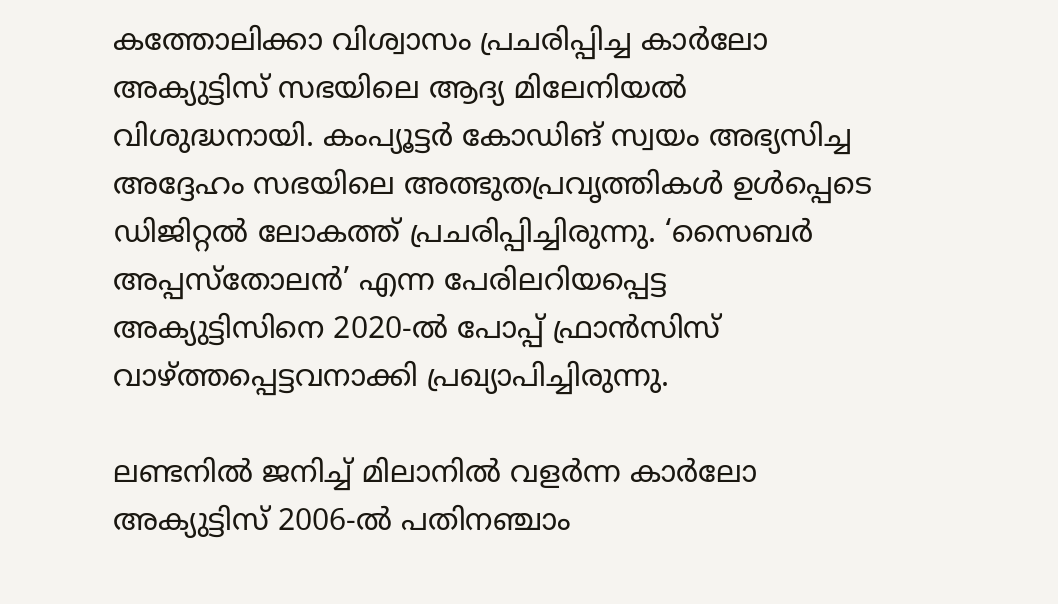കത്തോലിക്കാ വിശ്വാസം പ്രചരിപ്പിച്ച കാര്‍ലോ അക്യുട്ടിസ് സഭയിലെ ആദ്യ മിലേനിയല്‍ വിശുദ്ധനായി. കംപ്യൂട്ടര്‍ കോഡിങ് സ്വയം അഭ്യസിച്ച അദ്ദേഹം സഭയിലെ അത്ഭുതപ്രവൃത്തികള്‍ ഉള്‍പ്പെടെ ഡിജിറ്റല്‍ ലോകത്ത് പ്രചരിപ്പിച്ചിരുന്നു. ‘സൈബര്‍ അപ്പസ്‌തോലന്‍’ എന്ന പേരിലറിയപ്പെട്ട അക്യുട്ടിസിനെ 2020-ല്‍ പോപ്പ് ഫ്രാന്‍സിസ് വാഴ്ത്തപ്പെട്ടവനാക്കി പ്രഖ്യാപിച്ചിരുന്നു.

ലണ്ടനില്‍ ജനിച്ച് മിലാനില്‍ വളര്‍ന്ന കാര്‍ലോ അക്യുട്ടിസ് 2006-ല്‍ പതിനഞ്ചാം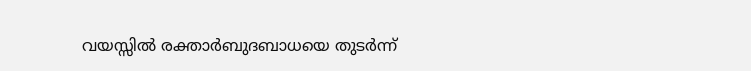വയസ്സില്‍ രക്താര്‍ബുദബാധയെ തുടര്‍ന്ന്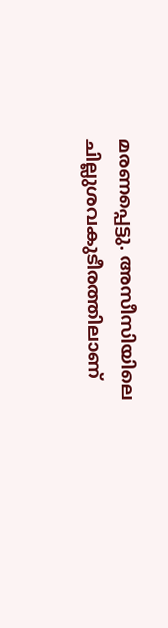മരണപ്പെട്ടു. അസീസിയിലെ ചില്ലുശവകുടീരത്തിലാണ്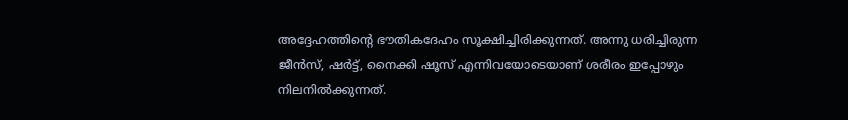അദ്ദേഹത്തിന്റെ ഭൗതികദേഹം സൂക്ഷിച്ചിരിക്കുന്നത്. അന്നു ധരിച്ചിരുന്ന ജീന്‍സ്, ഷര്‍ട്ട്, നൈക്കി ഷൂസ് എന്നിവയോടെയാണ് ശരീരം ഇപ്പോഴും നിലനില്‍ക്കുന്നത്.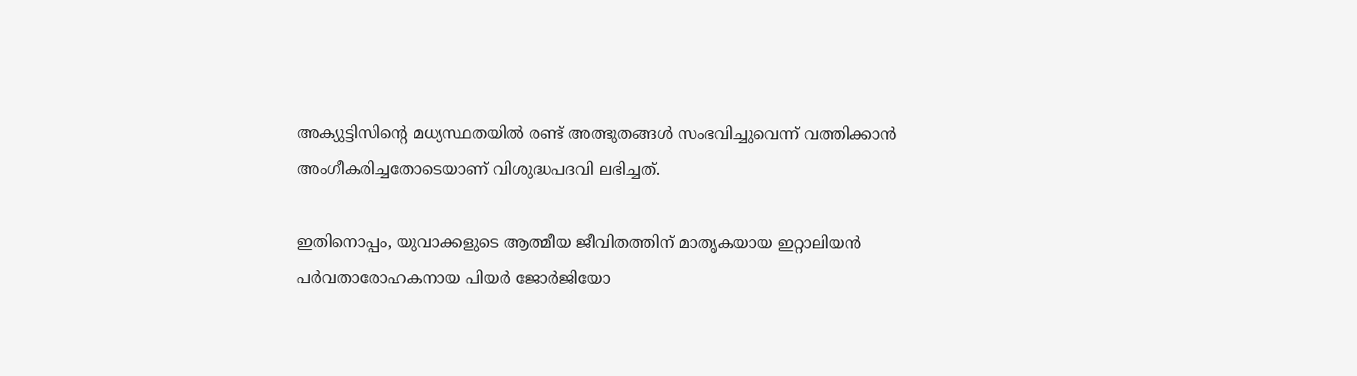അക്യുട്ടിസിന്റെ മധ്യസ്ഥതയില്‍ രണ്ട് അത്ഭുതങ്ങള്‍ സംഭവിച്ചുവെന്ന് വത്തിക്കാന്‍ അംഗീകരിച്ചതോടെയാണ് വിശുദ്ധപദവി ലഭിച്ചത്.

ഇതിനൊപ്പം, യുവാക്കളുടെ ആത്മീയ ജീവിതത്തിന് മാതൃകയായ ഇറ്റാലിയന്‍ പര്‍വതാരോഹകനായ പിയര്‍ ജോര്‍ജിയോ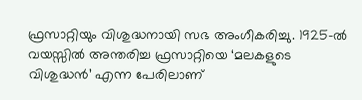ഫ്രസാറ്റിയും വിശുദ്ധനായി സഭ അംഗീകരിച്ചു. 1925-ല്‍ വയസ്സില്‍ അന്തരിച്ച ഫ്രസാറ്റിയെ ‘മലകളുടെ വിശുദ്ധന്‍’ എന്ന പേരിലാണ്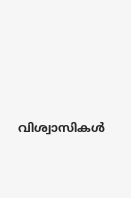വിശ്വാസികള്‍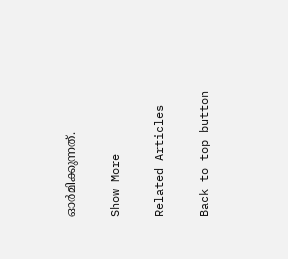ഓര്‍മിക്കുന്നത്.

Show More

Related Articles

Back to top button